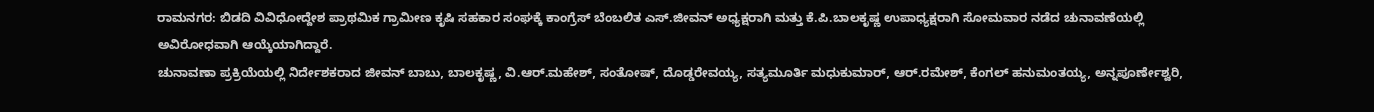ರಾಮನಗರ: ಬಿಡದಿ ವಿವಿಧೋದ್ದೇಶ ಪ್ರಾಥಮಿಕ ಗ್ರಾಮೀಣ ಕೃಷಿ ಸಹಕಾರ ಸಂಘಕ್ಕೆ ಕಾಂಗ್ರೆಸ್ ಬೆಂಬಲಿತ ಎಸ್.ಜೀವನ್ ಅಧ್ಯಕ್ಷರಾಗಿ ಮತ್ತು ಕೆ.ಪಿ.ಬಾಲಕೃಷ್ಣ ಉಪಾಧ್ಯಕ್ಷರಾಗಿ ಸೋಮವಾರ ನಡೆದ ಚುನಾವಣೆಯಲ್ಲಿ ಅವಿರೋಧವಾಗಿ ಆಯ್ಕೆಯಾಗಿದ್ದಾರೆ.
ಚುನಾವಣಾ ಪ್ರಕ್ರಿಯೆಯಲ್ಲಿ ನಿರ್ದೇಶಕರಾದ ಜೀವನ್ ಬಾಬು, ಬಾಲಕೃಷ್ಣ, ವಿ.ಆರ್.ಮಹೇಶ್, ಸಂತೋಷ್, ದೊಡ್ಡರೇವಯ್ಯ, ಸತ್ಯಮೂರ್ತಿ ಮಧುಕುಮಾರ್, ಆರ್.ರಮೇಶ್, ಕೆಂಗಲ್ ಹನುಮಂತಯ್ಯ, ಅನ್ನಪೂರ್ಣೇಶ್ವರಿ,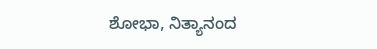ಶೋಭಾ, ನಿತ್ಯಾನಂದ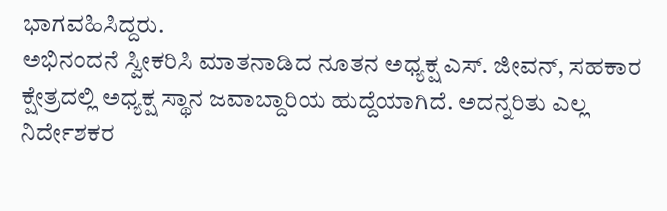ಭಾಗವಹಿಸಿದ್ದರು.
ಅಭಿನಂದನೆ ಸ್ವೀಕರಿಸಿ ಮಾತನಾಡಿದ ನೂತನ ಅಧ್ಯಕ್ಷ ಎಸ್. ಜೀವನ್, ಸಹಕಾರ ಕ್ಷೇತ್ರದಲ್ಲಿ ಅಧ್ಯಕ್ಷ ಸ್ಥಾನ ಜವಾಬ್ದಾರಿಯ ಹುದ್ದೆಯಾಗಿದೆ. ಅದನ್ನರಿತು ಎಲ್ಲ ನಿರ್ದೇಶಕರ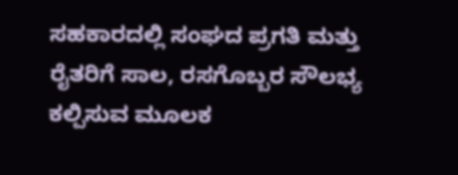ಸಹಕಾರದಲ್ಲಿ ಸಂಘದ ಪ್ರಗತಿ ಮತ್ತು ರೈತರಿಗೆ ಸಾಲ, ರಸಗೊಬ್ಬರ ಸೌಲಭ್ಯ ಕಲ್ಪಿಸುವ ಮೂಲಕ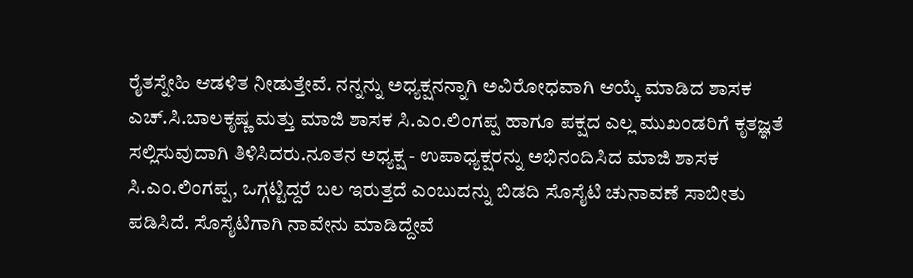ರೈತಸ್ನೇಹಿ ಆಡಳಿತ ನೀಡುತ್ತೇವೆ. ನನ್ನನ್ನು ಅಧ್ಯಕ್ಷನನ್ನಾಗಿ ಅವಿರೋಧವಾಗಿ ಆಯ್ಕೆ ಮಾಡಿದ ಶಾಸಕ ಎಚ್.ಸಿ.ಬಾಲಕೃಷ್ಣ ಮತ್ತು ಮಾಜಿ ಶಾಸಕ ಸಿ.ಎಂ.ಲಿಂಗಪ್ಪ ಹಾಗೂ ಪಕ್ಷದ ಎಲ್ಲ ಮುಖಂಡರಿಗೆ ಕೃತಜ್ಞತೆ ಸಲ್ಲಿಸುವುದಾಗಿ ತಿಳಿಸಿದರು.ನೂತನ ಅಧ್ಯಕ್ಷ - ಉಪಾಧ್ಯಕ್ಷರನ್ನು ಅಭಿನಂದಿಸಿದ ಮಾಜಿ ಶಾಸಕ ಸಿ.ಎಂ.ಲಿಂಗಪ್ಪ, ಒಗ್ಗಟ್ಟಿದ್ದರೆ ಬಲ ಇರುತ್ತದೆ ಎಂಬುದನ್ನು ಬಿಡದಿ ಸೊಸೈಟಿ ಚುನಾವಣೆ ಸಾಬೀತು ಪಡಿಸಿದೆ. ಸೊಸೈಟಿಗಾಗಿ ನಾವೇನು ಮಾಡಿದ್ದೇವೆ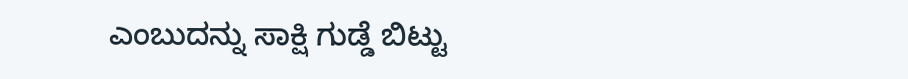ಎಂಬುದನ್ನು ಸಾಕ್ಷಿ ಗುಡ್ಡೆ ಬಿಟ್ಟು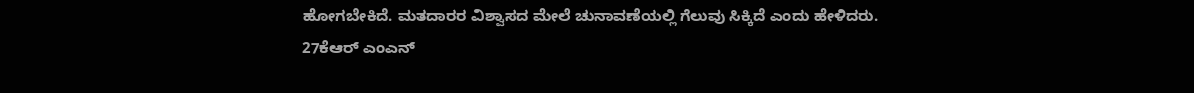ಹೋಗಬೇಕಿದೆ. ಮತದಾರರ ವಿಶ್ವಾಸದ ಮೇಲೆ ಚುನಾವಣೆಯಲ್ಲಿ ಗೆಲುವು ಸಿಕ್ಕಿದೆ ಎಂದು ಹೇಳಿದರು.
27ಕೆಆರ್ ಎಂಎನ್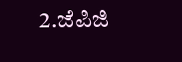2.ಜೆಪಿಜಿ